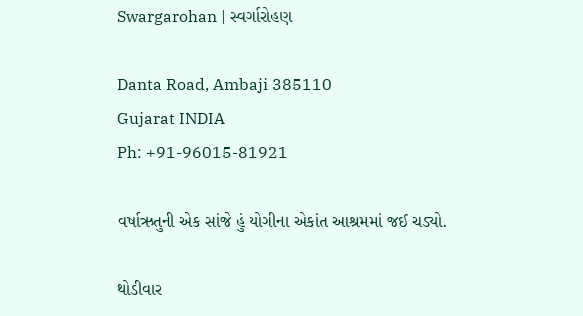Swargarohan | સ્વર્ગારોહણ

Danta Road, Ambaji 385110
Gujarat INDIA
Ph: +91-96015-81921

વર્ષાઋતુની એક સાંજે હું યોગીના એકાંત આશ્રમમાં જઈ ચડ્યો.

થોડીવાર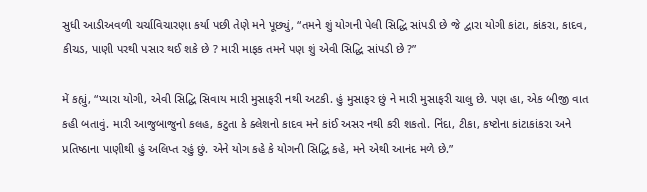સુધી આડીઅવળી ચર્ચાવિચારણા કર્યા પછી તેણે મને પૂછ્યું, “તમને શું યોગની પેલી સિદ્ધિ સાંપડી છે જે દ્વારા યોગી કાંટા, કાંકરા, કાદવ, કીચડ, પાણી પરથી પસાર થઈ શકે છે ? મારી માફક તમને પણ શું એવી સિદ્ધિ સાંપડી છે ?”

મેં કહ્યું, “પ્યારા યોગી, એવી સિદ્ધિ સિવાય મારી મુસાફરી નથી અટકી. હું મુસાફર છું ને મારી મુસાફરી ચાલુ છે. પણ હા, એક બીજી વાત કહી બતાવું. મારી આજુબાજુનો કલહ, કટુતા કે ક્લેશનો કાદવ મને કાંઈ અસર નથી કરી શકતો. નિંદા, ટીકા, કષ્ટોના કાંટાકાંકરા અને પ્રતિષ્ઠાના પાણીથી હું અલિપ્ત રહું છું. એને યોગ કહે કે યોગની સિદ્ધિ કહે, મને એથી આનંદ મળે છે.”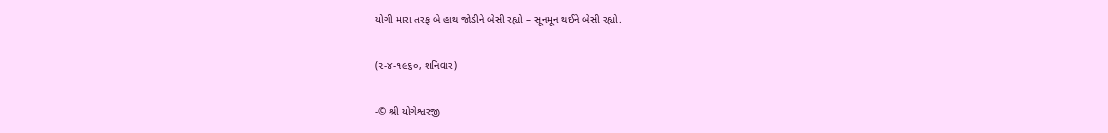યોગી મારા તરફ બે હાથ જોડીને બેસી રહ્યો – સૂનમૂન થઈને બેસી રહ્યો.

(૨-૪-૧૯૬૦, શનિવાર)

-© શ્રી યોગેશ્વરજી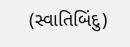(સ્વાતિબિંદુ)